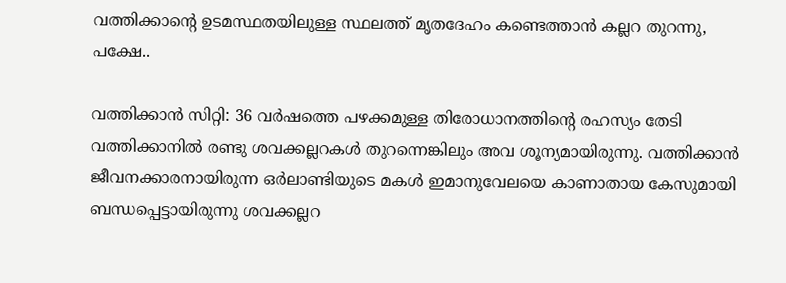വത്തിക്കാന്റെ ഉടമസ്ഥതയിലുള്ള സ്ഥലത്ത് മൃതദേഹം കണ്ടെത്താന്‍ കല്ലറ തുറന്നു, പക്ഷേ..

വത്തിക്കാന്‍ സിറ്റി: 36 വര്‍ഷത്തെ പഴക്കമുള്ള തിരോധാനത്തിന്റെ രഹസ്യം തേടി വത്തിക്കാനില്‍ രണ്ടു ശവക്കല്ലറകള്‍ തുറന്നെങ്കിലും അവ ശൂന്യമായിരുന്നു. വത്തിക്കാന്‍ ജീവനക്കാരനായിരുന്ന ഒര്‍ലാണ്ടിയുടെ മകള്‍ ഇമാനുവേലയെ കാണാതായ കേസുമായി ബന്ധപ്പെട്ടായിരുന്നു ശവക്കല്ലറ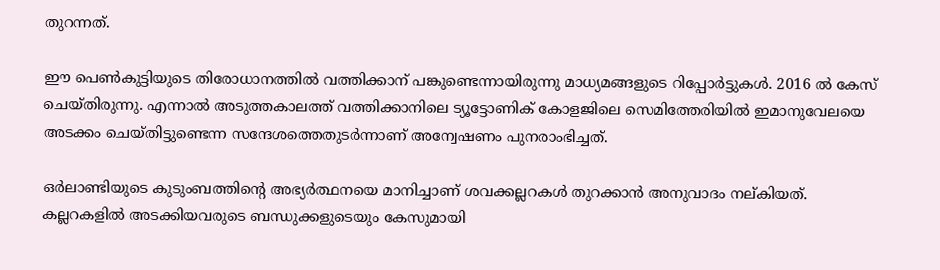തുറന്നത്.

ഈ പെണ്‍കുട്ടിയുടെ തിരോധാനത്തില്‍ വത്തിക്കാന് പങ്കുണ്ടെന്നായിരുന്നു മാധ്യമങ്ങളുടെ റിപ്പോര്‍ട്ടുകള്‍. 2016 ല്‍ കേസ് ചെയ്തിരുന്നു. എന്നാല്‍ അടുത്തകാലത്ത് വത്തിക്കാനിലെ ട്യൂട്ടോണിക് കോളജിലെ സെമിത്തേരിയില്‍ ഇമാനുവേലയെ അടക്കം ചെയ്തിട്ടുണ്ടെന്ന സന്ദേശത്തെതുടര്‍ന്നാണ് അന്വേഷണം പുനരാംഭിച്ചത്.

ഒര്‍ലാണ്ടിയുടെ കുടുംബത്തിന്റെ അഭ്യര്‍ത്ഥനയെ മാനിച്ചാണ് ശവക്കല്ലറകള്‍ തുറക്കാന്‍ അനുവാദം നല്കിയത്. കല്ലറകളില്‍ അടക്കിയവരുടെ ബന്ധുക്കളുടെയും കേസുമായി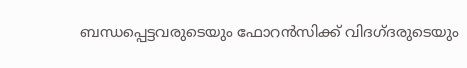ബന്ധപ്പെട്ടവരുടെയും ഫോറന്‍സിക്ക് വിദഗ്ദരുടെയും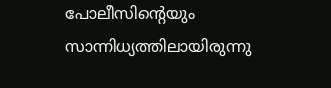പോലീസിന്റെയും സാന്നിധ്യത്തിലായിരുന്നു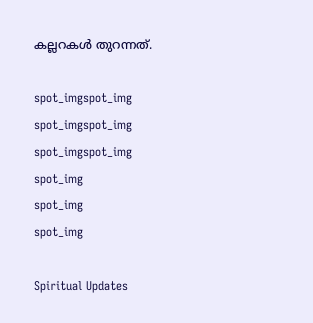കല്ലറകള്‍ തുറന്നത്.

spot_imgspot_img
spot_imgspot_img
spot_imgspot_img
spot_img
spot_img
spot_img

Spiritual Updates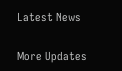Latest News

More Updates